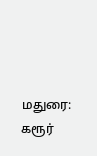மதுரை: கரூர்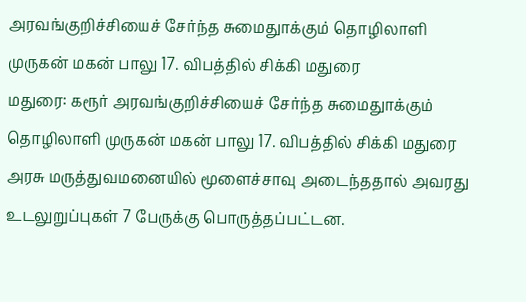அரவங்குறிச்சியைச் சேர்ந்த சுமைதுாக்கும் தொழிலாளி முருகன் மகன் பாலு 17. விபத்தில் சிக்கி மதுரை
மதுரை: கரூர் அரவங்குறிச்சியைச் சேர்ந்த சுமைதுாக்கும் தொழிலாளி முருகன் மகன் பாலு 17. விபத்தில் சிக்கி மதுரை அரசு மருத்துவமனையில் மூளைச்சாவு அடைந்ததால் அவரது உடலுறுப்புகள் 7 பேருக்கு பொருத்தப்பட்டன.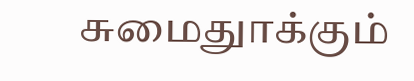சுமைதுாக்கும்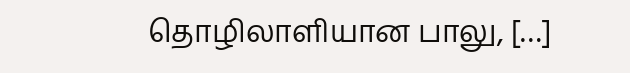தொழிலாளியான பாலு, […]